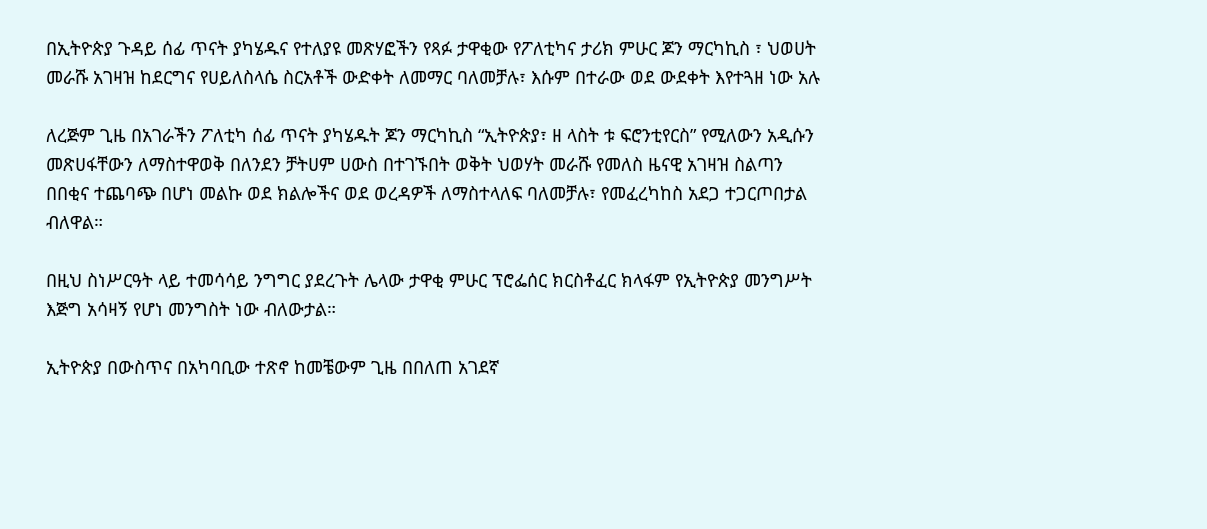በኢትዮጵያ ጉዳይ ሰፊ ጥናት ያካሄዱና የተለያዩ መጽሃፎችን የጻፉ ታዋቂው የፖለቲካና ታሪክ ምሁር ጆን ማርካኪስ ፣ ህወሀት መራሹ አገዛዝ ከደርግና የሀይለስላሴ ስርአቶች ውድቀት ለመማር ባለመቻሉ፣ እሱም በተራው ወደ ውደቀት እየተጓዘ ነው አሉ

ለረጅም ጊዜ በአገራችን ፖለቲካ ሰፊ ጥናት ያካሄዱት ጆን ማርካኪስ “ኢትዮጵያ፣ ዘ ላስት ቱ ፍሮንቲየርስ” የሚለውን አዲሱን መጽሀፋቸውን ለማስተዋወቅ በለንደን ቻትሀም ሀውስ በተገኙበት ወቅት ህወሃት መራሹ የመለስ ዜናዊ አገዛዝ ስልጣን በበቂና ተጨባጭ በሆነ መልኩ ወደ ክልሎችና ወደ ወረዳዎች ለማስተላለፍ ባለመቻሉ፣ የመፈረካከስ አደጋ ተጋርጦበታል ብለዋል።

በዚህ ስነሥርዓት ላይ ተመሳሳይ ንግግር ያደረጉት ሌላው ታዋቂ ምሁር ፕሮፌሰር ክርስቶፈር ክላፋም የኢትዮጵያ መንግሥት  እጅግ አሳዛኝ የሆነ መንግስት ነው ብለውታል።

ኢትዮጵያ በውስጥና በአካባቢው ተጽኖ ከመቼውም ጊዜ በበለጠ አገደኛ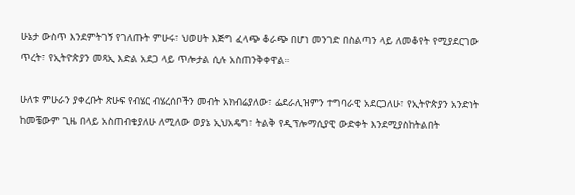ሁኔታ ውስጥ እንደምትገኝ የገለጡት ምሁሩ፣ ህወሀት እጅግ ፈላጭ ቆራጭ በሆነ መንገድ በስልጣን ላይ ለመቆየት የሚያደርገው ጥረት፣ የኢትዮጵያን መጻኢ እድል አደጋ ላይ ጥሎታል ሲሉ አስጠንቅቀዋል።

ሁለቱ ምሁራን ያቀረቡት ጽሁፍ የብሄር ብሄረሰቦችን መብት አክብሬያለው፣ ፌደራሊዝምን ተግባራዊ አደርጋለሁ፣ የኢትዮጵያን አንድነት ከመቼውም ጊዜ በላይ አስጠብቄያለሁ ለሚለው ወያኔ ኢህአዴግ፣ ትልቅ የዲፕሎማሲያዊ ውድቀት እንደሚያስከትልበት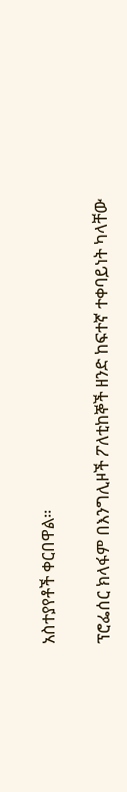አስተያየቶች ቀርበዋል።

ፕሮፌሰር ክላፋም በእንግሊዞች ፖለቲከኞች ዘንድ ከፍተኛ ተቀባይነት ካላቸው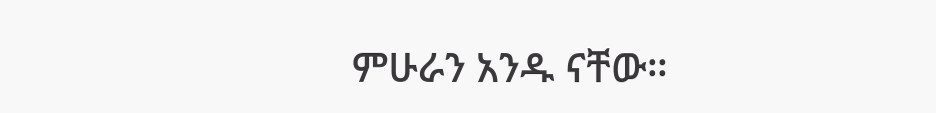ምሁራን አንዱ ናቸው።